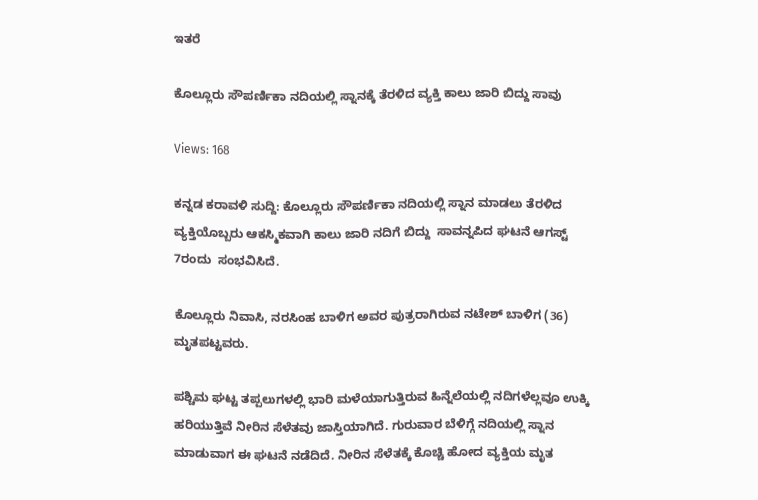ಇತರೆ

ಕೊಲ್ಲೂರು ಸೌಪರ್ಣಿಕಾ ನದಿಯಲ್ಲಿ ಸ್ನಾನಕ್ಕೆ ತೆರಳಿದ ವ್ಯಕ್ತಿ ಕಾಲು ಜಾರಿ ಬಿದ್ದು ಸಾವು

Views: 168

ಕನ್ನಡ ಕರಾವಳಿ ಸುದ್ದಿ: ಕೊಲ್ಲೂರು ಸೌಪರ್ಣಿಕಾ ನದಿಯಲ್ಲಿ ಸ್ನಾನ ಮಾಡಲು ತೆರಳಿದ ವ್ಯಕ್ತಿಯೊಬ್ಬರು ಆಕಸ್ಮಿಕವಾಗಿ ಕಾಲು ಜಾರಿ ನದಿಗೆ ಬಿದ್ದು  ಸಾವನ್ನಪಿದ ಘಟನೆ ಆಗಸ್ಟ್ 7ರಂದು  ಸಂಭವಿಸಿದೆ.

ಕೊಲ್ಲೂರು ನಿವಾಸಿ, ನರಸಿಂಹ ಬಾಳಿಗ ಅವರ ಪುತ್ರರಾಗಿರುವ ನಟೇಶ್ ಬಾಳಿಗ (36) ಮೃತಪಟ್ಟವರು.

ಪಶ್ಚಿಮ ಘಟ್ಟ ತಪ್ಪಲುಗಳಲ್ಲಿ ಭಾರಿ ಮಳೆಯಾಗುತ್ತಿರುವ ಹಿನ್ನೆಲೆಯಲ್ಲಿ ನದಿಗಳೆಲ್ಲವೂ ಉಕ್ಕಿ ಹರಿಯುತ್ತಿವೆ ನೀರಿನ ಸೆಳೆತವು ಜಾಸ್ತಿಯಾಗಿದೆ. ಗುರುವಾರ ಬೆಳಿಗ್ಗೆ ನದಿಯಲ್ಲಿ ಸ್ನಾನ ಮಾಡುವಾಗ ಈ ಘಟನೆ ನಡೆದಿದೆ. ನೀರಿನ ಸೆಳೆತಕ್ಕೆ ಕೊಚ್ಚಿ ಹೋದ ವ್ಯಕ್ತಿಯ ಮೃತ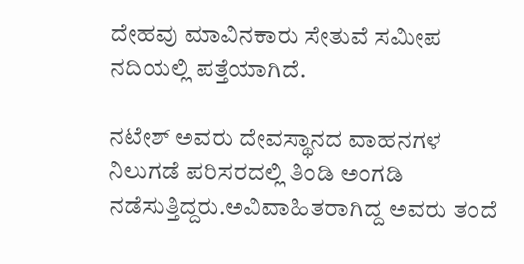ದೇಹವು ಮಾವಿನಕಾರು ಸೇತುವೆ ಸಮೀಪ ನದಿಯಲ್ಲಿ ಪತ್ತೆಯಾಗಿದೆ.

ನಟೇಶ್ ಅವರು ದೇವಸ್ಥಾನದ ವಾಹನಗಳ ನಿಲುಗಡೆ ಪರಿಸರದಲ್ಲಿ ತಿಂಡಿ ಅಂಗಡಿ ನಡೆಸುತ್ತಿದ್ದರು.ಅವಿವಾಹಿತರಾಗಿದ್ದ ಅವರು ತಂದೆ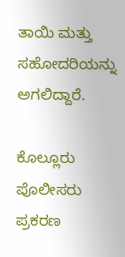ತಾಯಿ ಮತ್ತು ಸಹೋದರಿಯನ್ನು ಅಗಲಿದ್ದಾರೆ.

ಕೊಲ್ಲೂರು ಪೊಲೀಸರು ಪ್ರಕರಣ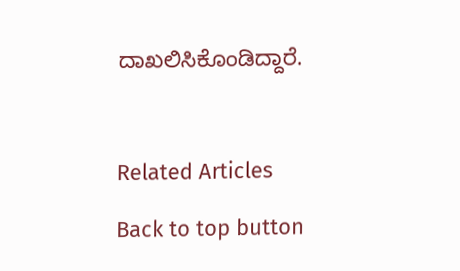ದಾಖಲಿಸಿಕೊಂಡಿದ್ದಾರೆ.



Related Articles

Back to top button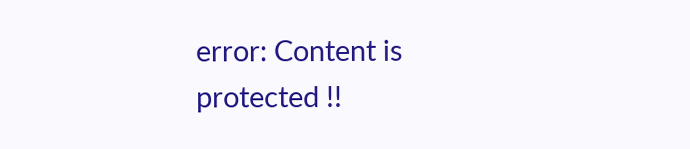error: Content is protected !!